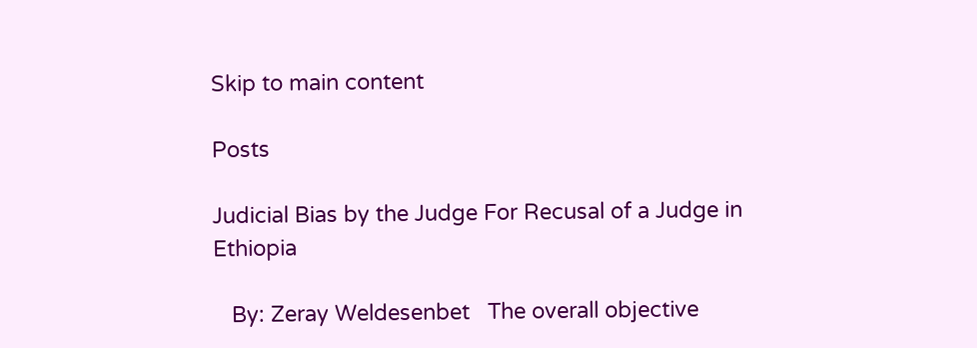Skip to main content

Posts

Judicial Bias by the Judge For Recusal of a Judge in Ethiopia

   By: Zeray Weldesenbet   The overall objective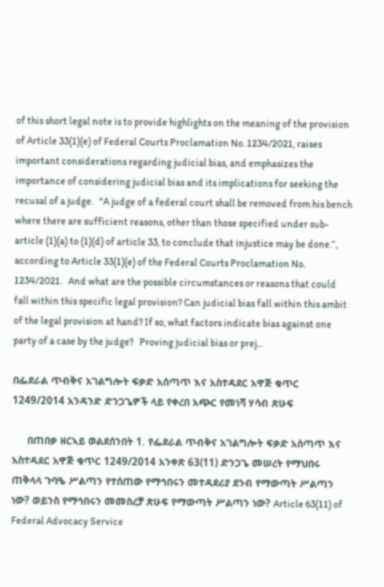of this short legal note is to provide highlights on the meaning of the provision of Article 33(1)(e) of Federal Courts Proclamation No. 1234/2021, raises important considerations regarding judicial bias, and emphasizes the importance of considering judicial bias and its implications for seeking the recusal of a judge.   "A judge of a federal court shall be removed from his bench where there are sufficient reasons, other than those specified under sub-article (1)(a) to (1)(d) of article 33, to conclude that injustice may be done.“, according to Article 33(1)(e) of the Federal Courts Proclamation No. 1234/2021.   And what are the possible circumstances or reasons that could fall within this specific legal provision? Can judicial bias fall within this ambit of the legal provision at hand? If so, what factors indicate bias against one party of a case by the judge?   Proving judicial bias or prej...

በፌደራል ጥብቅና አገልግሎት ፍቃድ አሰጣጥ እና አስተዳደር አዋጅ ቁጥር 1249/2014 አንዳንድ ድንጋጌዎች ላይ የቀረበ አጭር የመነሻ ሃሳብ ጽሁፍ

     በጠበቃ ዘርኣይ ወልደሰንበት 1. የፌደራል ጥብቅና አገልግሎት ፍቃድ አሰጣጥ እና አስተዳደር አዋጅ ቁጥር 1249/2014 አንቀጽ 63(11) ድንጋጌ መሠረት የማህበሩ ጠቅላላ ጉባዔ ሥልጣን የተሰጠው የማኅበሩን መተዳደሪያ ደንብ የማውጣት ሥልጣን ነው? ወይንስ የማኅበሩን መመስረቻ ጽሁፍ የማውጣት ሥልጣን ነው? Article 63(11) of Federal Advocacy Service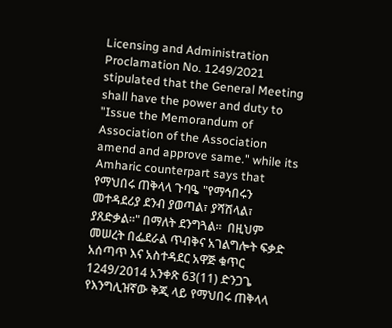Licensing and Administration Proclamation No. 1249/2021 stipulated that the General Meeting shall have the power and duty to "Issue the Memorandum of Association of the Association amend and approve same." while its Amharic counterpart says that የማህበሩ ጠቅላላ ጉባዔ "የማኅበሩን መተዳደሪያ ደንብ ያወጣል፣ ያሻሽላል፣ ያጸድቃል፡፡" በማለት ደንግጓል፡፡  በዚህም መሠረት በፌደራል ጥብቅና አገልግሎት ፍቃድ አሰጣጥ እና አስተዳደር አዋጅ ቁጥር 1249/2014 አንቀጽ 63(11) ድንጋጌ የእንግሊዝኛው ቅጂ ላይ የማህበሩ ጠቅላላ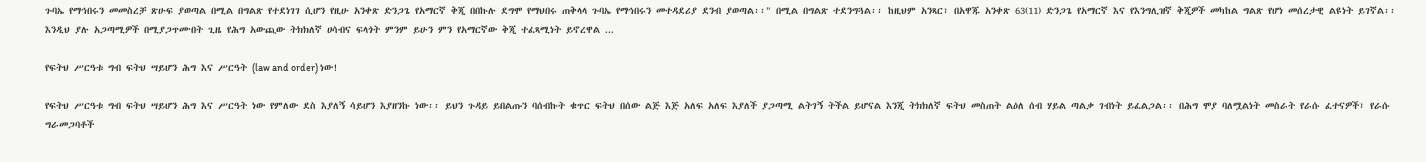ጉባኤ የማኅበሩን መመስረቻ ጽሁፍ ያወጣል በሚል በግልጽ የተደነገገ ሲሆን የዚሁ አንቀጽ ድንጋጌ የአማርኛ ቅጂ በበኩሉ ደግሞ የማህበሩ ጠቅላላ ጉባኤ የማኅበሩን መተዳደሪያ ደንብ ያወጣል፡፡" በሚል በግልጽ ተደንግጓል፡፡ ከዚህም አንጻር፣ በአዋጁ አንቀጽ 63(11) ድንጋጌ የአማርኛ እና የእንግሊዝኛ ቅጂዎች መካከል ግልጽ የሆነ መሰረታዊ ልዩነት ይገኛል፡፡ እንዲህ ያሉ አጋጣሚዎች በሚያጋጥሙበት ጊዜ የሕግ አውጪው ትክክለኛ ሀሳብና ፍላጎት ምንም ይሁን ምን የአማርኛው ቅጂ ተፈጻሚነት ይኖረዋል ...

የፍትህ ሥርዓቱ ግብ ፍትህ ሣይሆን ሕግ እና ሥርዓት (law and order) ነው!

የፍትህ ሥርዓቱ ግብ ፍትህ ሣይሆን ሕግ እና ሥርዓት ነው የምለው ደስ እያለኝ ሳይሆን እያዘንኩ ነው፡፡ ይህን ጉዳይ ይበልጡን ባሰብኩት ቁጥር ፍትህ በሰው ልጅ እጅ አለፍ አለፍ እያለች ያጋጣሚ ልትገኝ ትችል ይሆናል እንጂ ትክክለኛ ፍትህ መስጠት ልዕለ ሰብ ሃይል ጣልቃ ገብነት ይፈልጋል፡፡ በሕግ ሞያ ባለሟልነት መስራት የራሱ ፈተናዎች፣ የራሱ ግራመጋባቶች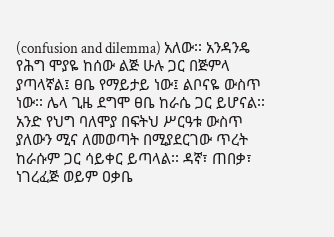(confusion and dilemma) አለው፡፡ አንዳንዴ የሕግ ሞያዬ ከሰው ልጅ ሁሉ ጋር በጅምላ ያጣላኛል፤ ፀቤ የማይታይ ነው፤ ልቦናዬ ውስጥ ነው፡፡ ሌላ ጊዜ ደግሞ ፀቤ ከራሴ ጋር ይሆናል፡፡ አንድ የህግ ባለሞያ በፍትህ ሥርዓቱ ውስጥ ያለውን ሚና ለመወጣት በሚያደርገው ጥረት ከራሱም ጋር ሳይቀር ይጣላል፡፡ ዳኛ፣ ጠበቃ፣ ነገረፈጅ ወይም ዐቃቤ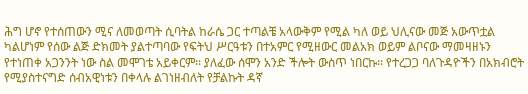ሕግ ሆኖ የተሰጠውን ሚና ለመወጣት ሲባትል ከራሴ ጋር ተጣልቼ አላውቅም የሚል ካለ ወይ ህሊናው መጅ አውጥቷል ካልሆነም የሰው ልጅ ድክመት ያልተጣባው የፍትህ ሥርዓቱን በተአምር የሚዘውር መልአክ ወይም ልቦናው ማመዛዘኑን የተነጠቀ አጋንንት ነው ስል መሞገቴ አይቀርም፡፡ ያለፈው ሰሞን አንድ ችሎት ውስጥ ነበርኩ፡፡ የተረጋጋ ባለጉዳዮችን በአክብሮት የሚያስተናግድ ሰብአዊነቱን በቀላሉ ልገነዘብለት የቻልኩት ዳኛ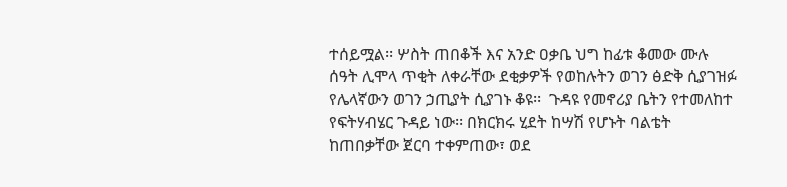ተሰይሟል፡፡ ሦስት ጠበቆች እና አንድ ዐቃቤ ህግ ከፊቱ ቆመው ሙሉ ሰዓት ሊሞላ ጥቂት ለቀራቸው ደቂቃዎች የወከሉትን ወገን ፅድቅ ሲያገዝፉ የሌላኛውን ወገን ኃጢያት ሲያገኑ ቆዩ፡፡  ጉዳዩ የመኖሪያ ቤትን የተመለከተ የፍትሃብሄር ጉዳይ ነው፡፡ በክርክሩ ሂደት ከሣሽ የሆኑት ባልቴት ከጠበቃቸው ጀርባ ተቀምጠው፣ ወደ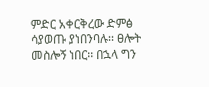ምድር አቀርቅረው ድምፅ ሳያወጡ ያነበንባሉ፡፡ ፀሎት መስሎኝ ነበር፡፡ በኋላ ግን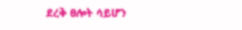ደረቅ ፀሎት ሳይሆን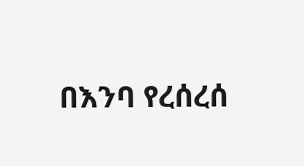በእንባ የረሰረሰ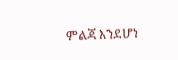ምልጃ እንደሆነ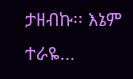ታዘብኩ፡፡ እኔም ተራዬ...